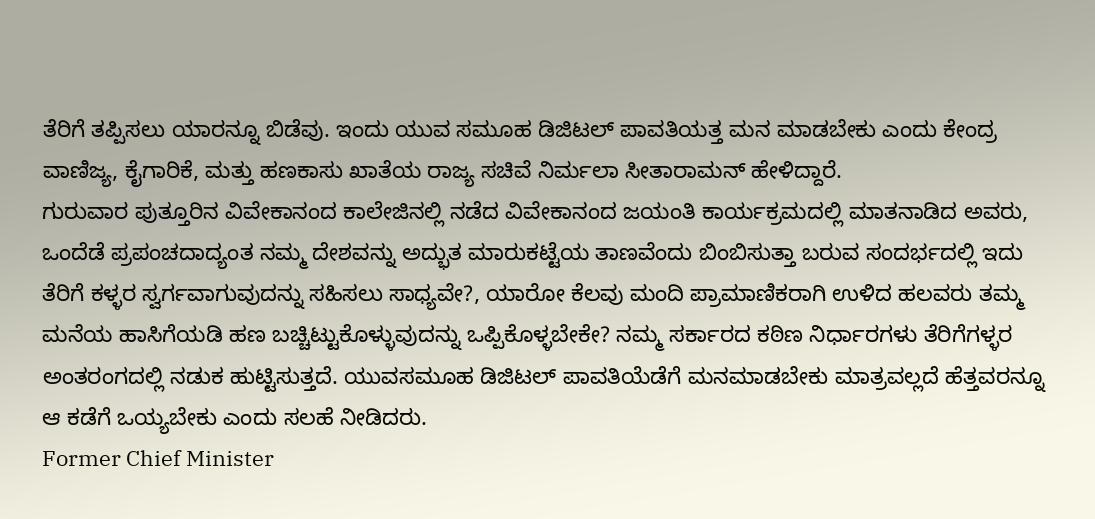ತೆರಿಗೆ ತಪ್ಪಿಸಲು ಯಾರನ್ನೂ ಬಿಡೆವು. ಇಂದು ಯುವ ಸಮೂಹ ಡಿಜಿಟಲ್ ಪಾವತಿಯತ್ತ ಮನ ಮಾಡಬೇಕು ಎಂದು ಕೇಂದ್ರ ವಾಣಿಜ್ಯ, ಕೈಗಾರಿಕೆ, ಮತ್ತು ಹಣಕಾಸು ಖಾತೆಯ ರಾಜ್ಯ ಸಚಿವೆ ನಿರ್ಮಲಾ ಸೀತಾರಾಮನ್ ಹೇಳಿದ್ದಾರೆ.
ಗುರುವಾರ ಪುತ್ತೂರಿನ ವಿವೇಕಾನಂದ ಕಾಲೇಜಿನಲ್ಲಿ ನಡೆದ ವಿವೇಕಾನಂದ ಜಯಂತಿ ಕಾರ್ಯಕ್ರಮದಲ್ಲಿ ಮಾತನಾಡಿದ ಅವರು, ಒಂದೆಡೆ ಪ್ರಪಂಚದಾದ್ಯಂತ ನಮ್ಮ ದೇಶವನ್ನು ಅದ್ಭುತ ಮಾರುಕಟ್ಟೆಯ ತಾಣವೆಂದು ಬಿಂಬಿಸುತ್ತಾ ಬರುವ ಸಂದರ್ಭದಲ್ಲಿ ಇದು ತೆರಿಗೆ ಕಳ್ಳರ ಸ್ವರ್ಗವಾಗುವುದನ್ನು ಸಹಿಸಲು ಸಾಧ್ಯವೇ?, ಯಾರೋ ಕೆಲವು ಮಂದಿ ಪ್ರಾಮಾಣಿಕರಾಗಿ ಉಳಿದ ಹಲವರು ತಮ್ಮ ಮನೆಯ ಹಾಸಿಗೆಯಡಿ ಹಣ ಬಚ್ಚಿಟ್ಟುಕೊಳ್ಳುವುದನ್ನು ಒಪ್ಪಿಕೊಳ್ಳಬೇಕೇ? ನಮ್ಮ ಸರ್ಕಾರದ ಕಠಿಣ ನಿರ್ಧಾರಗಳು ತೆರಿಗೆಗಳ್ಳರ ಅಂತರಂಗದಲ್ಲಿ ನಡುಕ ಹುಟ್ಟಿಸುತ್ತದೆ. ಯುವಸಮೂಹ ಡಿಜಿಟಲ್ ಪಾವತಿಯೆಡೆಗೆ ಮನಮಾಡಬೇಕು ಮಾತ್ರವಲ್ಲದೆ ಹೆತ್ತವರನ್ನೂ ಆ ಕಡೆಗೆ ಒಯ್ಯಬೇಕು ಎಂದು ಸಲಹೆ ನೀಡಿದರು.
Former Chief Minister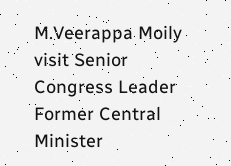M.Veerappa Moily visit Senior Congress Leader Former Central Minister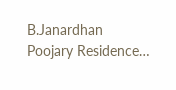B.Janardhan Poojary Residence…